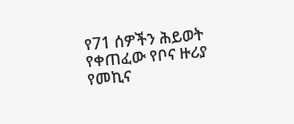የ71 ሰዎችን ሕይወት የቀጠፈው የቦና ዙሪያ የመኪና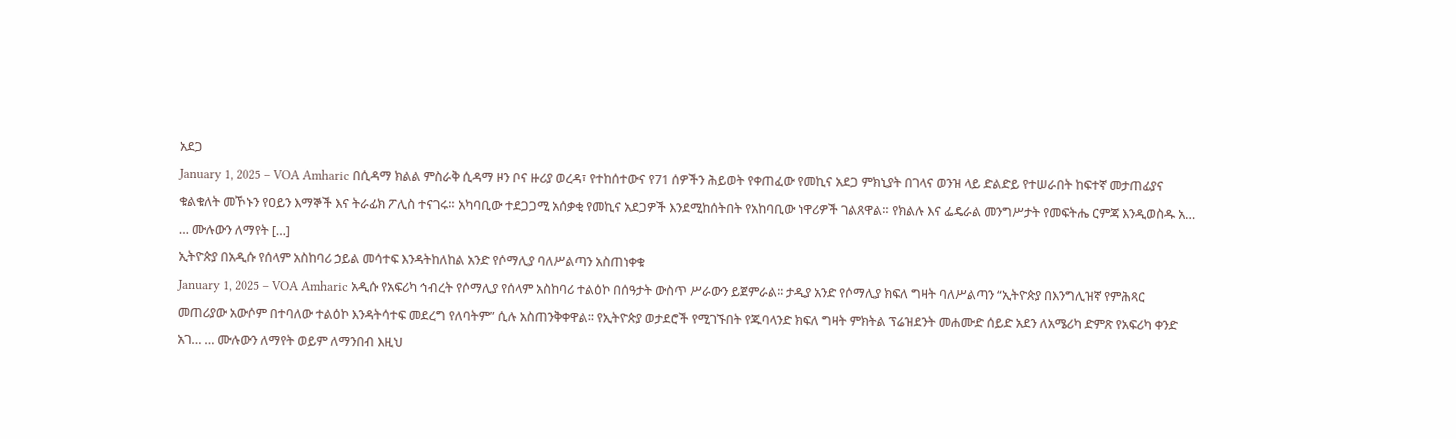አደጋ
January 1, 2025 – VOA Amharic በሲዳማ ክልል ምስራቅ ሲዳማ ዞን ቦና ዙሪያ ወረዳ፣ የተከሰተውና የ71 ሰዎችን ሕይወት የቀጠፈው የመኪና አደጋ ምክኒያት በገላና ወንዝ ላይ ድልድይ የተሠራበት ከፍተኛ መታጠፊያና ቁልቁለት መኾኑን የዐይን እማኞች እና ትራፊክ ፖሊስ ተናገሩ። አካባቢው ተደጋጋሚ አሰቃቂ የመኪና አደጋዎች እንደሚከሰትበት የአከባቢው ነዋሪዎች ገልጸዋል። የክልሉ እና ፌዴራል መንግሥታት የመፍትሔ ርምጃ እንዲወስዱ አ… … ሙሉውን ለማየት […]
ኢትዮጵያ በአዲሱ የሰላም አስከባሪ ኃይል መሳተፍ እንዳትከለከል አንድ የሶማሊያ ባለሥልጣን አስጠነቀቁ
January 1, 2025 – VOA Amharic አዲሱ የአፍሪካ ኅብረት የሶማሊያ የሰላም አስከባሪ ተልዕኮ በሰዓታት ውስጥ ሥራውን ይጀምራል፡፡ ታዲያ አንድ የሶማሊያ ክፍለ ግዛት ባለሥልጣን “ኢትዮጵያ በእንግሊዝኛ የምሕጻር መጠሪያው አውሶም በተባለው ተልዕኮ እንዳትሳተፍ መደረግ የለባትም” ሲሉ አስጠንቅቀዋል፡፡ የኢትዮጵያ ወታደሮች የሚገኙበት የጁባላንድ ክፍለ ግዛት ምክትል ፕሬዝደንት መሐሙድ ሰይድ አደን ለአሜሪካ ድምጽ የአፍሪካ ቀንድ አገ… … ሙሉውን ለማየት ወይም ለማንበብ እዚህ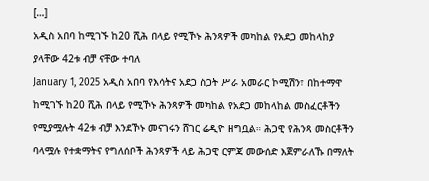[…]
አዲስ አበባ ከሚገኙ ከ20 ሺሕ በላይ የሚኾኑ ሕንጻዎች መካከል የአደጋ መከላከያ ያላቸው 42ቱ ብቻ ናቸው ተባለ
January 1, 2025 አዲስ አበባ የእሳትና አደጋ ስጋት ሥራ አመራር ኮሚሽን፣ በከተማዋ ከሚገኙ ከ20 ሺሕ በላይ የሚኾኑ ሕንጻዎች መካከል የአደጋ መከላከል መስፈርቶችን የሚያሟሉት 42ቱ ብቻ እንደኾኑ መናገሩን ሸገር ሬዲዮ ዘግቧል። ሕጋዊ የሕንጻ መስርቶችን ባላሟሉ የተቋማትና የግለሰቦች ሕንጻዎች ላይ ሕጋዊ ርምጃ መውሰድ እጀምራለኹ በማለት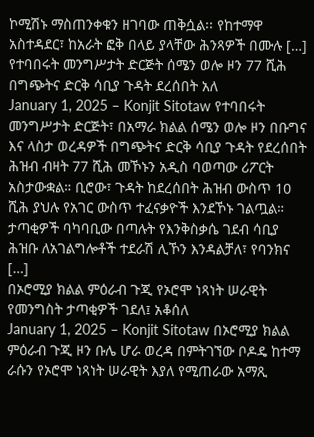ኮሚሽኑ ማስጠንቀቁን ዘገባው ጠቅሷል፡፡ የከተማዋ አስተዳደር፣ ከአራት ፎቅ በላይ ያላቸው ሕንጻዎች በሙሉ […]
የተባበሩት መንግሥታት ድርጅት ሰሜን ወሎ ዞን 77 ሺሕ በግጭትና ድርቅ ሳቢያ ጉዳት ደረሰበት አለ
January 1, 2025 – Konjit Sitotaw የተባበሩት መንግሥታት ድርጅት፣ በአማራ ክልል ሰሜን ወሎ ዞን በቡግና እና ላስታ ወረዳዎች በግጭትና ድርቅ ሳቢያ ጉዳት የደረሰበት ሕዝብ ብዛት 77 ሺሕ መኾኑን አዲስ ባወጣው ሪፖርት አስታውቋል። ቢሮው፣ ጉዳት ከደረሰበት ሕዝብ ውስጥ 10 ሺሕ ያህሉ የአገር ውስጥ ተፈናቃዮች እንደኾኑ ገልጧል። ታጣቂዎች ባካባቢው በጣሉት የእንቅስቃሴ ገደብ ሳቢያ ሕዝቡ ለአገልግሎቶች ተደራሽ ሊኾን እንዳልቻለ፣ የባንክና […]
በኦሮሚያ ክልል ምዕራብ ጉጂ የኦሮሞ ነጻነት ሠራዊት የመንግስት ታጣቂዎች ገደለ፤ አቆሰለ
January 1, 2025 – Konjit Sitotaw በኦሮሚያ ክልል ምዕራብ ጉጂ ዞን ቡሌ ሆራ ወረዳ በምትገኘው ቦዶዴ ከተማ ራሱን የኦሮሞ ነጻነት ሠራዊት እያለ የሚጠራው አማጺ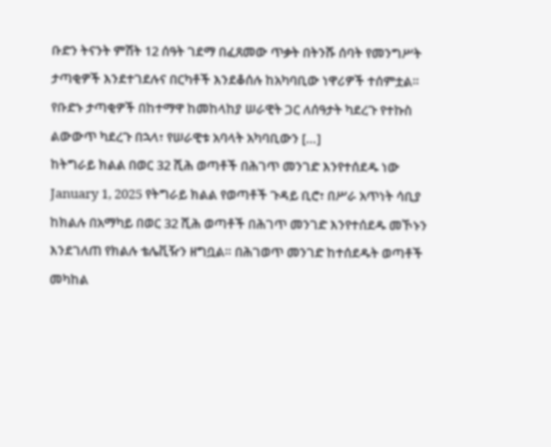ቡድን ትናንት ምሽት 12 ሰዓት ገደማ በፈጸመው ጥቃት በትንሹ ሰባት የመንግሥት ታጣቂዎች እንደተገደሉና በርካቶች እንደቆሰሉ ከአካባቢው ነዋሪዎች ተሰምቷል። የቡድኑ ታጣቂዎች በከተማዋ ከመከላከያ ሠራዊት ጋር ለሰዓታት ካደረጉ የተኩስ ልውውጥ ካደረጉ በኋላ፣ የሠራዊቱ አባላት አካባቢውን […]
ከትግራይ ክልል በወር 32 ሺሕ ወጣቶች በሕገጥ መንገድ እንየተሰደዱ ነው
January 1, 2025 የትግራይ ክልል የወጣቶች ጉዳይ ቢሮ፣ በሥራ አጥነት ሳቢያ ከክልሉ በአማካይ በወር 32 ሺሕ ወጣቶች በሕገጥ መንገድ እንየተሰደዱ መኾኑን እንደገለጠ የክልሉ ቴሌቪዥን ዘግቧል። በሕገወጥ መንገድ ከተሰደዱት ወጣቶች መካከል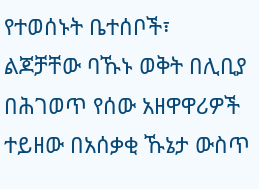የተወሰኑት ቤተሰቦች፣ ልጆቻቸው ባኹኑ ወቅት በሊቢያ በሕገወጥ የሰው አዘዋዋሪዎች ተይዘው በአሰቃቂ ኹኔታ ውስጥ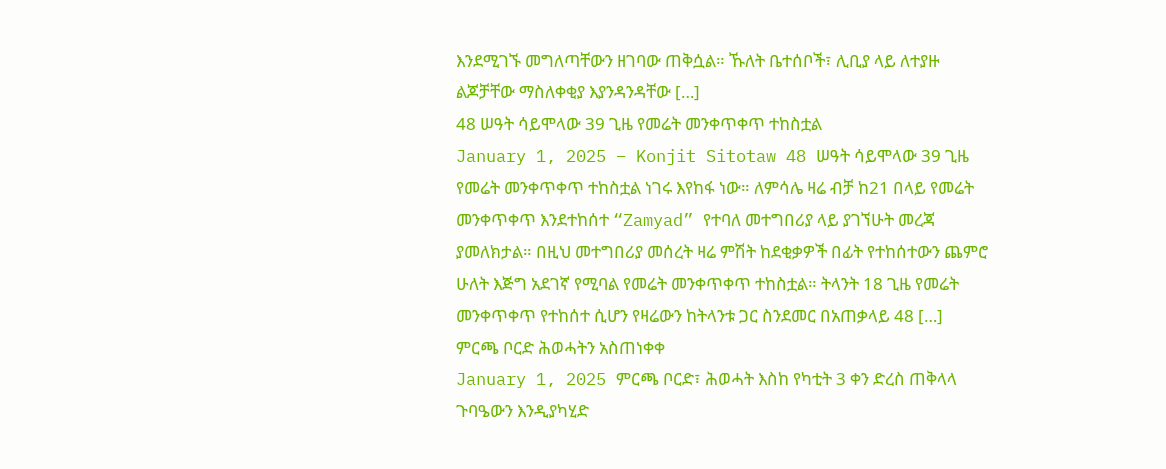እንደሚገኙ መግለጣቸውን ዘገባው ጠቅሷል። ኹለት ቤተሰቦች፣ ሊቢያ ላይ ለተያዙ ልጆቻቸው ማስለቀቂያ እያንዳንዳቸው […]
48 ሠዓት ሳይሞላው 39 ጊዜ የመሬት መንቀጥቀጥ ተከስቷል
January 1, 2025 – Konjit Sitotaw 48 ሠዓት ሳይሞላው 39 ጊዜ የመሬት መንቀጥቀጥ ተከስቷል ነገሩ እየከፋ ነው። ለምሳሌ ዛሬ ብቻ ከ21 በላይ የመሬት መንቀጥቀጥ እንደተከሰተ “Zamyad” የተባለ መተግበሪያ ላይ ያገኘሁት መረጃ ያመለክታል። በዚህ መተግበሪያ መሰረት ዛሬ ምሽት ከደቂቃዎች በፊት የተከሰተውን ጨምሮ ሁለት እጅግ አደገኛ የሚባል የመሬት መንቀጥቀጥ ተከስቷል። ትላንት 18 ጊዜ የመሬት መንቀጥቀጥ የተከሰተ ሲሆን የዛሬውን ከትላንቱ ጋር ስንደመር በአጠቃላይ 48 […]
ምርጫ ቦርድ ሕወሓትን አስጠነቀቀ
January 1, 2025 ምርጫ ቦርድ፣ ሕወሓት እስከ የካቲት 3 ቀን ድረስ ጠቅላላ ጉባዔውን እንዲያካሂድ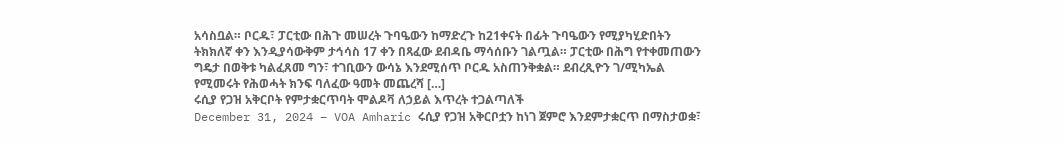አሳስቧል። ቦርዱ፣ ፓርቲው በሕጉ መሠረት ጉባዔውን ከማድረጉ ከ21ቀናት በፊት ጉባዔውን የሚያካሂድበትን ትክክለኛ ቀን እንዲያሳውቅም ታኅሳስ 17 ቀን በጻፈው ደብዳቤ ማሳሰቡን ገልጧል። ፓርቲው በሕግ የተቀመጠውን ግዴታ በወቅቱ ካልፈጸመ ግን፣ ተገቢውን ውሳኔ እንደሚሰጥ ቦርዱ አስጠንቅቋል። ደብረጺዮን ገ/ሚካኤል የሚመሩት የሕወሓት ክንፍ ባለፈው ዓመት መጨረሻ […]
ሩሲያ የጋዝ አቅርቦት የምታቋርጥባት ሞልዶቫ ለኃይል እጥረት ተጋልጣለች
December 31, 2024 – VOA Amharic ሩሲያ የጋዝ አቅርቦቷን ከነገ ጀምሮ እንደምታቋርጥ በማስታወቋ፣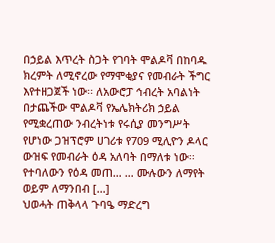በኃይል እጥረት ስጋት የገባት ሞልዶቫ በከባዱ ክረምት ለሚኖረው የማሞቂያና የመብራት ችግር እየተዘጋጀች ነው፡፡ ለአውሮፓ ኅብረት አባልነት በታጨችው ሞልዶቫ የኤሌክትሪክ ኃይል የሚቋረጠው ንብረትነቱ የሩሲያ መንግሥት የሆነው ጋዝፕሮም ሀገሪቱ የ709 ሚሊዮን ዶላር ውዝፍ የመብራት ዕዳ አለባት በማለቱ ነው፡፡ የተባለውን የዕዳ መጠ… … ሙሉውን ለማየት ወይም ለማንበብ […]
ህወሓት ጠቅላላ ጉባዔ ማድረግ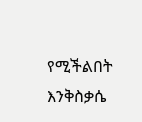የሚችልበት እንቅስቃሴ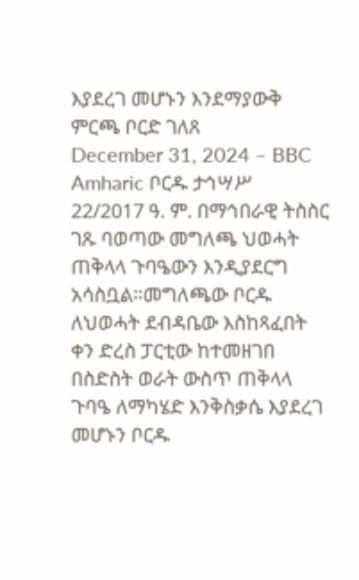እያደረገ መሆኑን እንደማያውቅ ምርጫ ቦርድ ገለጸ
December 31, 2024 – BBC Amharic ቦርዱ ታኅሣሥ 22/2017 ዓ. ም. በማኅበራዊ ትስስር ገጹ ባወጣው መግለጫ ህወሓት ጠቅላላ ጉባዔውን እንዲያደርግ አሳስቧል።መግለጫው ቦርዱ ለህወሓት ደብዳቤው እስከጻፈበት ቀን ድረስ ፓርቲው ከተመዘገበ በስድስት ወራት ውስጥ ጠቅላላ ጉባዔ ለማካሄድ እንቅስቃሴ እያደረገ መሆኑን ቦርዱ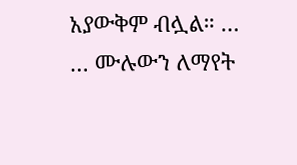አያውቅም ብሏል። … … ሙሉውን ለማየት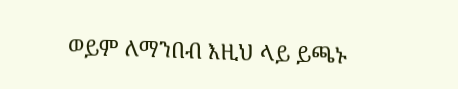ወይም ለማንበብ እዚህ ላይ ይጫኑ